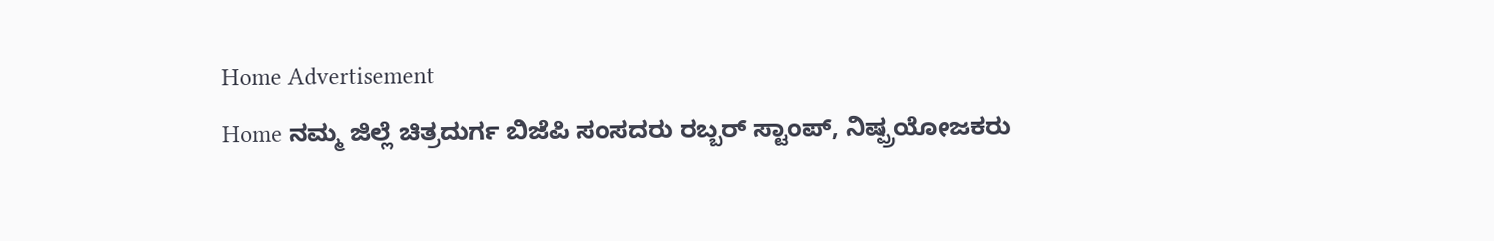Home Advertisement
Home ನಮ್ಮ ಜಿಲ್ಲೆ ಚಿತ್ರದುರ್ಗ ಬಿಜೆಪಿ ಸಂಸದರು ರಬ್ಬರ್ ಸ್ಟಾಂಪ್, ನಿಷ್ಪ್ರಯೋಜಕರು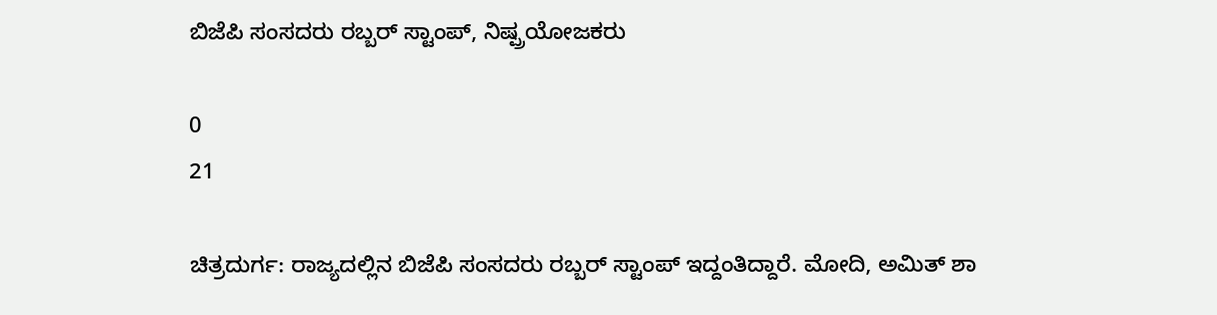ಬಿಜೆಪಿ ಸಂಸದರು ರಬ್ಬರ್ ಸ್ಟಾಂಪ್, ನಿಷ್ಪ್ರಯೋಜಕರು

0
21

ಚಿತ್ರದುರ್ಗ: ರಾಜ್ಯದಲ್ಲಿನ ಬಿಜೆಪಿ ಸಂಸದರು ರಬ್ಬರ್ ಸ್ಟಾಂಪ್ ಇದ್ದಂತಿದ್ದಾರೆ. ಮೋದಿ, ಅಮಿತ್ ಶಾ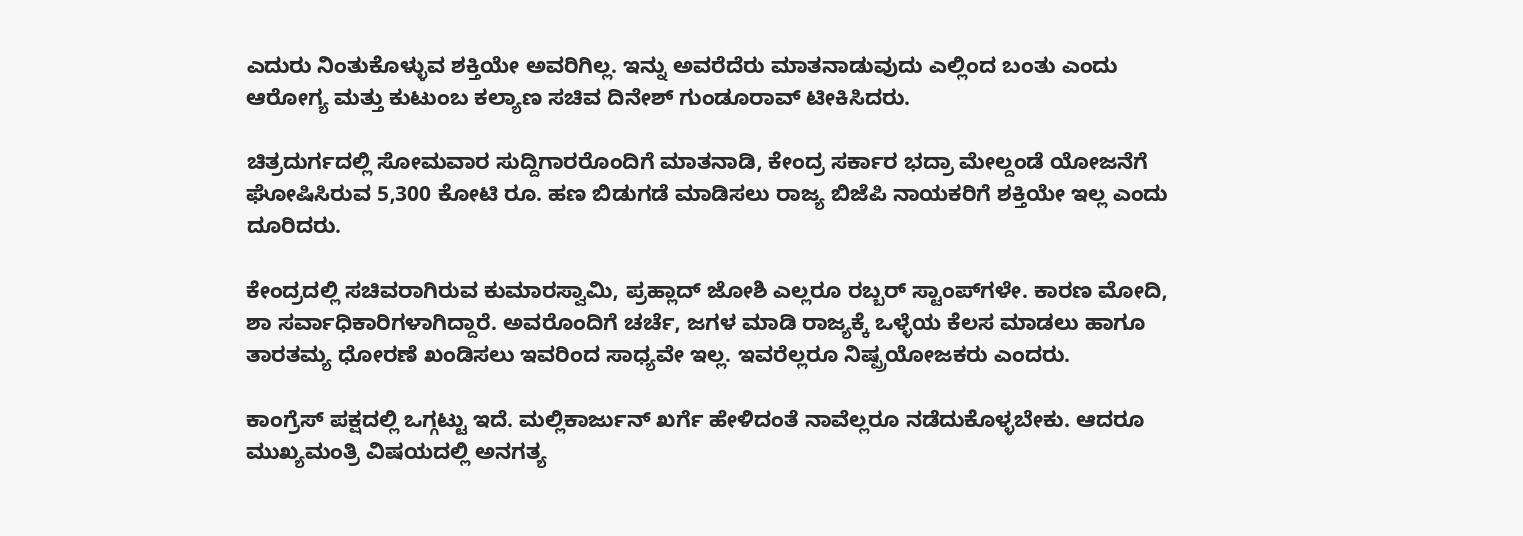ಎದುರು ನಿಂತುಕೊಳ್ಳುವ ಶಕ್ತಿಯೇ ಅವರಿಗಿಲ್ಲ. ಇನ್ನು ಅವರೆದೆರು ಮಾತನಾಡುವುದು ಎಲ್ಲಿಂದ ಬಂತು ಎಂದು ಆರೋಗ್ಯ ಮತ್ತು ಕುಟುಂಬ ಕಲ್ಯಾಣ ಸಚಿವ ದಿನೇಶ್ ಗುಂಡೂರಾವ್ ಟೀಕಿಸಿದರು.

ಚಿತ್ರದುರ್ಗದಲ್ಲಿ ಸೋಮವಾರ ಸುದ್ದಿಗಾರರೊಂದಿಗೆ ಮಾತನಾಡಿ, ಕೇಂದ್ರ ಸರ್ಕಾರ ಭದ್ರಾ ಮೇಲ್ದಂಡೆ ಯೋಜನೆಗೆ ಘೋಷಿಸಿರುವ 5,300 ಕೋಟಿ ರೂ. ಹಣ ಬಿಡುಗಡೆ ಮಾಡಿಸಲು ರಾಜ್ಯ ಬಿಜೆಪಿ ನಾಯಕರಿಗೆ ಶಕ್ತಿಯೇ ಇಲ್ಲ ಎಂದು ದೂರಿದರು.

ಕೇಂದ್ರದಲ್ಲಿ ಸಚಿವರಾಗಿರುವ ಕುಮಾರಸ್ವಾಮಿ, ಪ್ರಹ್ಲಾದ್ ಜೋಶಿ ಎಲ್ಲರೂ ರಬ್ಬರ್ ಸ್ಟಾಂಪ್‌ಗಳೇ. ಕಾರಣ ಮೋದಿ, ಶಾ ಸರ್ವಾಧಿಕಾರಿಗಳಾಗಿದ್ದಾರೆ. ಅವರೊಂದಿಗೆ ಚರ್ಚೆ, ಜಗಳ ಮಾಡಿ ರಾಜ್ಯಕ್ಕೆ ಒಳ್ಳೆಯ ಕೆಲಸ ಮಾಡಲು ಹಾಗೂ ತಾರತಮ್ಯ ಧೋರಣೆ ಖಂಡಿಸಲು ಇವರಿಂದ ಸಾಧ್ಯವೇ ಇಲ್ಲ. ಇವರೆಲ್ಲರೂ ನಿಷ್ಪ್ರಯೋಜಕರು ಎಂದರು.

ಕಾಂಗ್ರೆಸ್ ಪಕ್ಷದಲ್ಲಿ ಒಗ್ಗಟ್ಟು ಇದೆ. ಮಲ್ಲಿಕಾರ್ಜುನ್ ಖರ್ಗೆ ಹೇಳಿದಂತೆ ನಾವೆಲ್ಲರೂ ನಡೆದುಕೊಳ್ಳಬೇಕು. ಆದರೂ ಮುಖ್ಯಮಂತ್ರಿ ವಿಷಯದಲ್ಲಿ ಅನಗತ್ಯ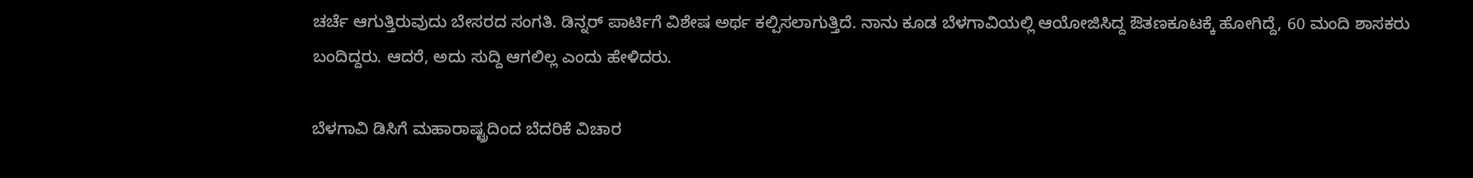ಚರ್ಚೆ ಆಗುತ್ತಿರುವುದು ಬೇಸರದ ಸಂಗತಿ. ಡಿನ್ನರ್ ಪಾರ್ಟಿಗೆ ವಿಶೇಷ ಅರ್ಥ ಕಲ್ಪಿಸಲಾಗುತ್ತಿದೆ. ನಾನು ಕೂಡ ಬೆಳಗಾವಿಯಲ್ಲಿ ಆಯೋಜಿಸಿದ್ದ ಔತಣಕೂಟಕ್ಕೆ ಹೋಗಿದ್ದೆ, 60 ಮಂದಿ ಶಾಸಕರು ಬಂದಿದ್ದರು. ಆದರೆ, ಅದು ಸುದ್ದಿ ಆಗಲಿಲ್ಲ ಎಂದು ಹೇಳಿದರು.

ಬೆಳಗಾವಿ ಡಿಸಿಗೆ ಮಹಾರಾಷ್ಟ್ರದಿಂದ ಬೆದರಿಕೆ ವಿಚಾರ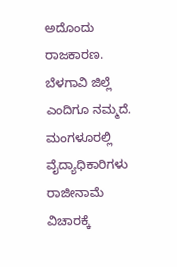ಅದೊಂದು ರಾಜಕಾರಣ. ಬೆಳಗಾವಿ ಜಿಲ್ಲೆ ಎಂದಿಗೂ ನಮ್ಮದೆ. ಮಂಗಳೂರಲ್ಲಿ ವೈದ್ಯಾಧಿಕಾರಿಗಳು ರಾಜೀನಾಮೆ ವಿಚಾರಕ್ಕೆ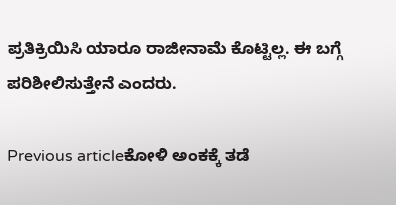ಪ್ರತಿಕ್ರಿಯಿಸಿ ಯಾರೂ ರಾಜೀನಾಮೆ ಕೊಟ್ಟಿಲ್ಲ. ಈ ಬಗ್ಗೆ ಪರಿಶೀಲಿಸುತ್ತೇನೆ ಎಂದರು.

Previous articleಕೋಳಿ ಅಂಕಕ್ಕೆ ತಡೆ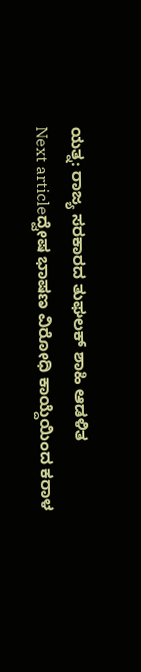ಯತ್ನ: ರಾಜ್ಯ ಸರಕಾರದ ತುಘಲಕ್ ಶಾಹಿ ಆಡಳಿತ
Next articleದ್ವೇಷ ಭಾಷಣ ವಿರೋಧಿ ಕಾಯ್ದೆಯಿಂದ ಕರಾಳ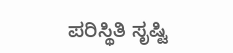ಪರಿಸ್ಥಿತಿ ಸೃಷ್ಟಿ